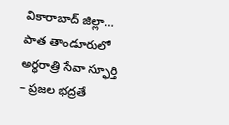వికారాబాద్ జిల్లా…
పాత తాండూరులో అర్ధరాత్రి సేవా స్ఫూర్తి – ప్రజల భద్రతే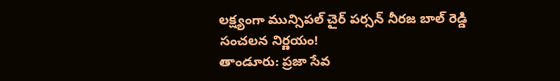లక్ష్యంగా మున్సిపల్ చైర్ పర్సన్ నీరజ బాల్ రెడ్డి సంచలన నిర్ణయం!
తాండూరు: ప్రజా సేవ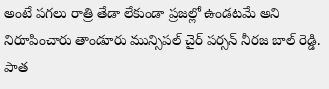అంటే పగలు రాత్రి తేడా లేకుండా ప్రజల్లో ఉండటమే అని నిరూపించారు తాండూరు మున్సిపల్ చైర్ పర్సన్ నీరజ బాల్ రెడ్డి.
పాత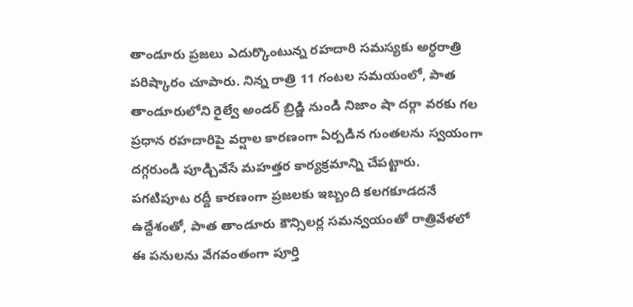తాండూరు ప్రజలు ఎదుర్కొంటున్న రహదారి సమస్యకు అర్ధరాత్రి పరిష్కారం చూపారు. నిన్న రాత్రి 11 గంటల సమయంలో, పాత తాండూరులోని రైల్వే అండర్ బ్రిడ్జి నుండి నిజాం షా దర్గా వరకు గల ప్రధాన రహదారిపై వర్షాల కారణంగా ఏర్పడిన గుంతలను స్వయంగా దగ్గరుండి పూడ్చివేసే మహత్తర కార్యక్రమాన్ని చేపట్టారు.
పగటిపూట రద్దీ కారణంగా ప్రజలకు ఇబ్బంది కలగకూడదనే ఉద్దేశంతో, పాత తాండూరు కౌన్సిలర్ల సమన్వయంతో రాత్రివేళలో ఈ పనులను వేగవంతంగా పూర్తి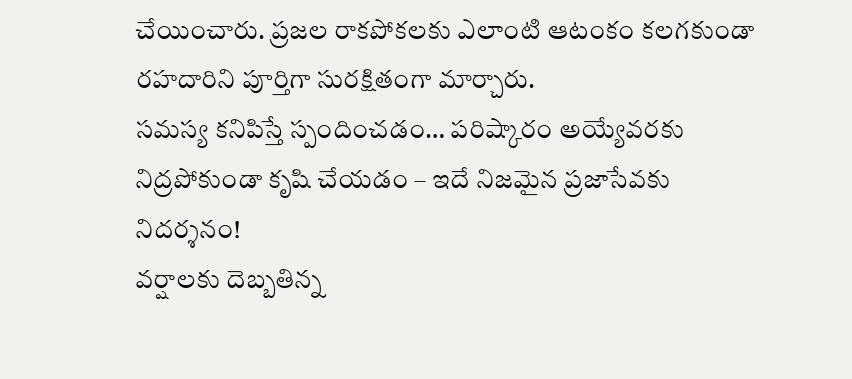చేయించారు. ప్రజల రాకపోకలకు ఎలాంటి ఆటంకం కలగకుండా రహదారిని పూర్తిగా సురక్షితంగా మార్చారు.
సమస్య కనిపిస్తే స్పందించడం… పరిష్కారం అయ్యేవరకు నిద్రపోకుండా కృషి చేయడం – ఇదే నిజమైన ప్రజాసేవకు నిదర్శనం!
వర్షాలకు దెబ్బతిన్న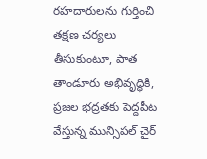రహదారులను గుర్తించి తక్షణ చర్యలు తీసుకుంటూ, పాత తాండూరు అభివృద్ధికి, ప్రజల భద్రతకు పెద్దపీట వేస్తున్న మున్సిపల్ చైర్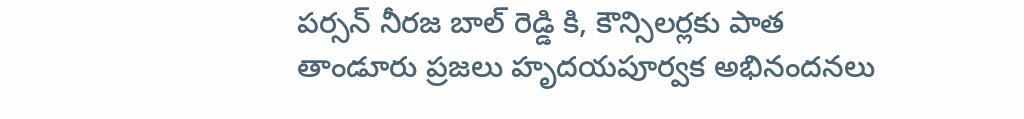పర్సన్ నీరజ బాల్ రెడ్డి కి, కౌన్సిలర్లకు పాత తాండూరు ప్రజలు హృదయపూర్వక అభినందనలు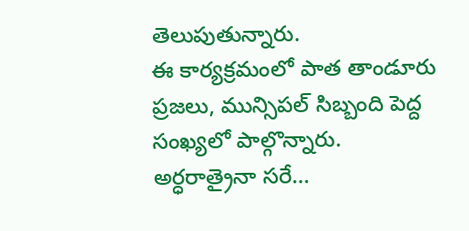తెలుపుతున్నారు.
ఈ కార్యక్రమంలో పాత తాండూరు ప్రజలు, మున్సిపల్ సిబ్బంది పెద్ద సంఖ్యలో పాల్గొన్నారు.
అర్ధరాత్రైనా సరే…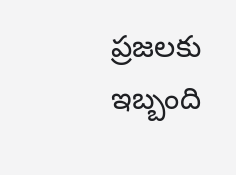ప్రజలకు ఇబ్బంది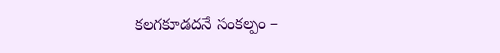కలగకూడదనే సంకల్పం –